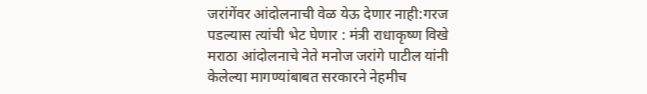जरांगेंवर आंदोलनाची वेळ येऊ देणार नाही:गरज पडल्यास त्यांची भेट घेणार : मंत्री राधाकृष्ण विखे
मराठा आंदोलनाचे नेते मनोज जरांगे पाटील यांनी केलेल्या मागण्यांबाबत सरकारने नेहमीच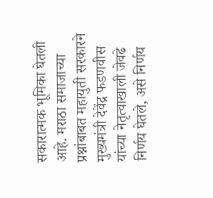सकारात्मक भूमिका घेतली आहे. मराठा समाजाच्या प्रश्नांबाबत महायुती सरकारने मुख्यमंत्री देवेंद्र फडणवीस यांच्या नेतृत्वाखाली जेवढे निर्णय घेतले, असे निर्णय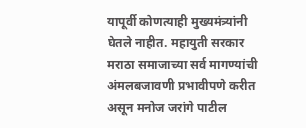यापूर्वी कोणत्याही मुख्यमंत्र्यांनी घेतले नाहीत. महायुती सरकार मराठा समाजाच्या सर्व मागण्यांची अंमलबजावणी प्रभावीपणे करीत असून मनोज जरांगे पाटील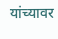यांच्यावर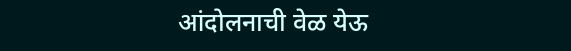आंदोलनाची वेळ येऊ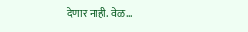देणार नाही. वेळ…